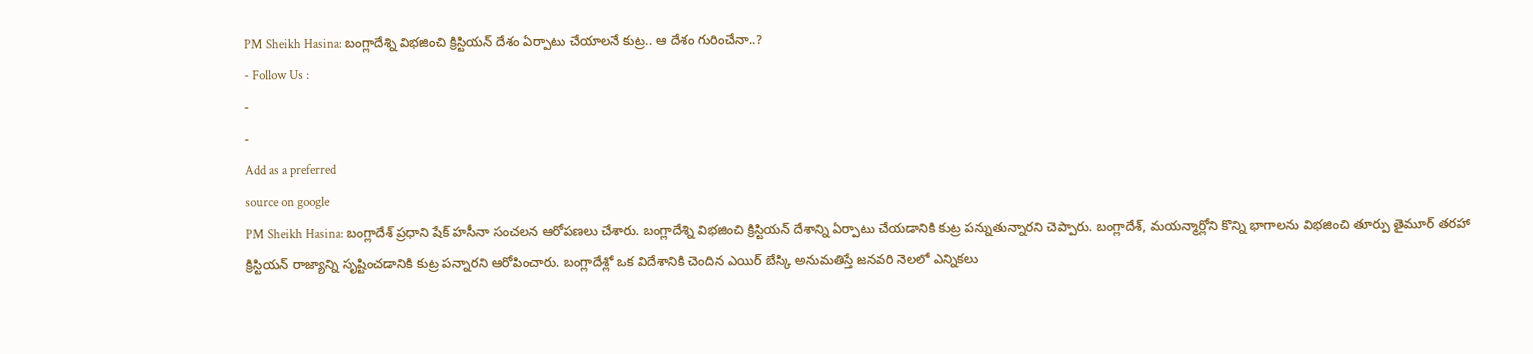PM Sheikh Hasina: బంగ్లాదేశ్ని విభజించి క్రిస్టియన్ దేశం ఏర్పాటు చేయాలనే కుట్ర.. ఆ దేశం గురించేనా..?
- Follow Us :
-
-
Add as a preferred
source on google
PM Sheikh Hasina: బంగ్లాదేశ్ ప్రధాని షేక్ హసీనా సంచలన ఆరోపణలు చేశారు. బంగ్లాదేశ్ని విభజించి క్రిస్టియన్ దేశాన్ని ఏర్పాటు చేయడానికి కుట్ర పన్నుతున్నారని చెప్పారు. బంగ్లాదేశ్, మయన్మార్లోని కొన్ని భాగాలను విభజించి తూర్పు తైమూర్ తరహా క్రిస్టియన్ రాజ్యాన్ని సృష్టించడానికి కుట్ర పన్నారని ఆరోపించారు. బంగ్లాదేశ్లో ఒక విదేశానికి చెందిన ఎయిర్ బేస్కి అనుమతిస్తే జనవరి నెలలో ఎన్నికలు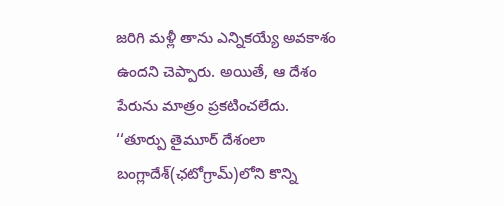జరిగి మళ్లీ తాను ఎన్నికయ్యే అవకాశం ఉందని చెప్పారు. అయితే, ఆ దేశం పేరును మాత్రం ప్రకటించలేదు.
‘‘తూర్పు తైమూర్ దేశంలా బంగ్లాదేశ్(ఛటోగ్రామ్)లోని కొన్ని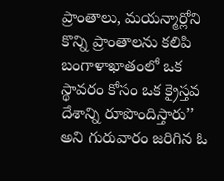ప్రాంతాలు, మయన్మార్లోని కొన్ని ప్రాంతాలను కలిపి బంగాళాఖాతంలో ఒక స్థావరం కోసం ఒక క్రైస్తవ దేశాన్ని రూపొందిస్తారు’’ అని గురువారం జరిగిన ఓ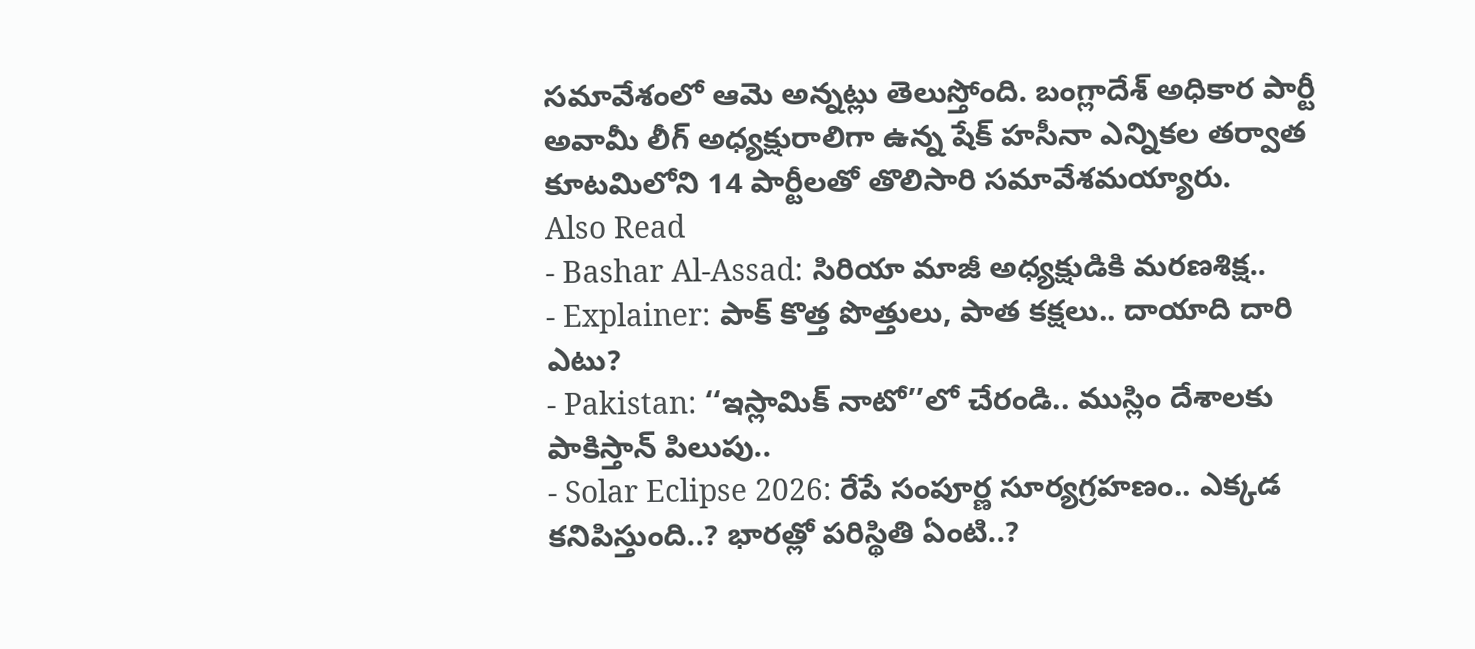సమావేశంలో ఆమె అన్నట్లు తెలుస్తోంది. బంగ్లాదేశ్ అధికార పార్టీ అవామీ లీగ్ అధ్యక్షురాలిగా ఉన్న షేక్ హసీనా ఎన్నికల తర్వాత కూటమిలోని 14 పార్టీలతో తొలిసారి సమావేశమయ్యారు.
Also Read
- Bashar Al-Assad: సిరియా మాజీ అధ్యక్షుడికి మరణశిక్ష..
- Explainer: పాక్ కొత్త పొత్తులు, పాత కక్షలు.. దాయాది దారి ఎటు?
- Pakistan: ‘‘ఇస్లామిక్ నాటో’’లో చేరండి.. ముస్లిం దేశాలకు పాకిస్తాన్ పిలుపు..
- Solar Eclipse 2026: రేపే సంపూర్ణ సూర్యగ్రహణం.. ఎక్కడ కనిపిస్తుంది..? భారత్లో పరిస్థితి ఏంటి..?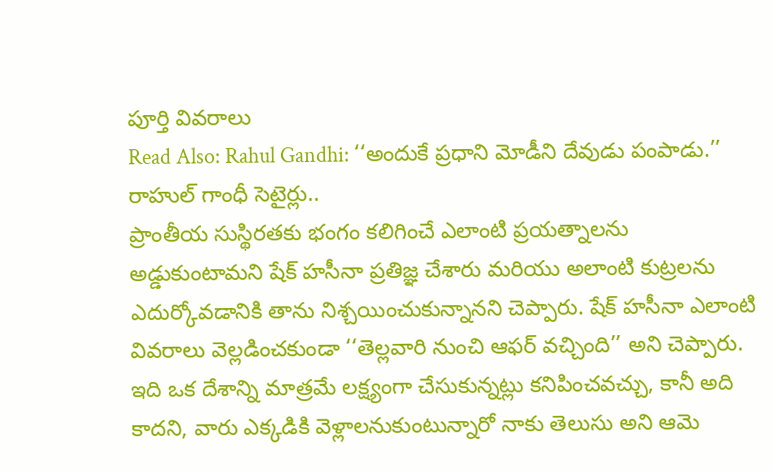పూర్తి వివరాలు
Read Also: Rahul Gandhi: ‘‘అందుకే ప్రధాని మోడీని దేవుడు పంపాడు.’’ రాహుల్ గాంధీ సెటైర్లు..
ప్రాంతీయ సుస్థిరతకు భంగం కలిగించే ఎలాంటి ప్రయత్నాలను అడ్డుకుంటామని షేక్ హసీనా ప్రతిజ్ఞ చేశారు మరియు అలాంటి కుట్రలను ఎదుర్కోవడానికి తాను నిశ్చయించుకున్నానని చెప్పారు. షేక్ హసీనా ఎలాంటి వివరాలు వెల్లడించకుండా ‘‘తెల్లవారి నుంచి ఆఫర్ వచ్చింది’’ అని చెప్పారు. ఇది ఒక దేశాన్ని మాత్రమే లక్ష్యంగా చేసుకున్నట్లు కనిపించవచ్చు, కానీ అది కాదని, వారు ఎక్కడికి వెళ్లాలనుకుంటున్నారో నాకు తెలుసు అని ఆమె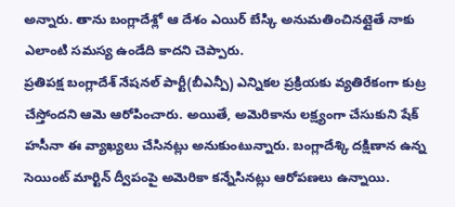అన్నారు. తాను బంగ్లాదేశ్లో ఆ దేశం ఎయిర్ బేస్కి అనుమతించినట్లైతే నాకు ఎలాంటి సమస్య ఉండేది కాదని చెప్పారు.
ప్రతిపక్ష బంగ్లాదేశ్ నేషనల్ పార్టీ(బీఎన్పీ) ఎన్నికల ప్రక్రియకు వ్యతిరేకంగా కుట్ర చేస్తోందని ఆమె ఆరోపించారు. అయితే, అమెరికాను లక్ష్యంగా చేసుకుని షేక్ హసీనా ఈ వ్యాఖ్యలు చేసినట్లు అనుకుంటున్నారు. బంగ్లాదేశ్కి దక్షిణాన ఉన్న సెయింట్ మార్టిన్ ద్వీపంపై అమెరికా కన్నేసినట్లు ఆరోపణలు ఉన్నాయి.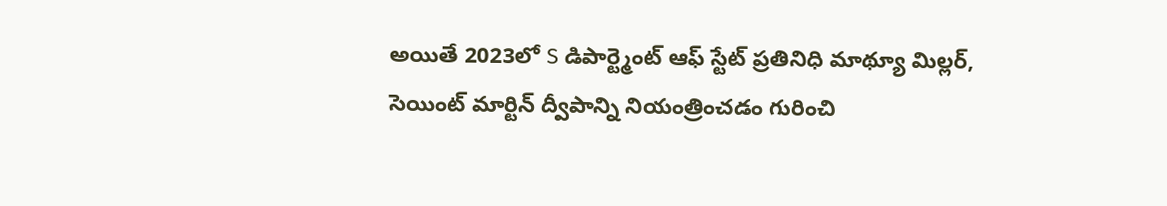అయితే 2023లో S డిపార్ట్మెంట్ ఆఫ్ స్టేట్ ప్రతినిధి మాథ్యూ మిల్లర్, సెయింట్ మార్టిన్ ద్వీపాన్ని నియంత్రించడం గురించి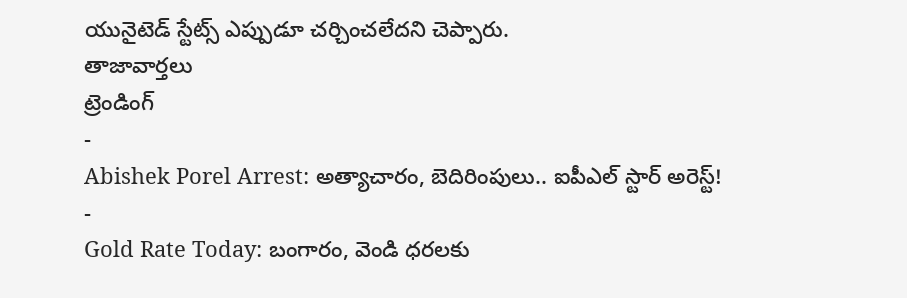యునైటెడ్ స్టేట్స్ ఎప్పుడూ చర్చించలేదని చెప్పారు.
తాజావార్తలు
ట్రెండింగ్
-
Abishek Porel Arrest: అత్యాచారం, బెదిరింపులు.. ఐపీఎల్ స్టార్ అరెస్ట్!
-
Gold Rate Today: బంగారం, వెండి ధరలకు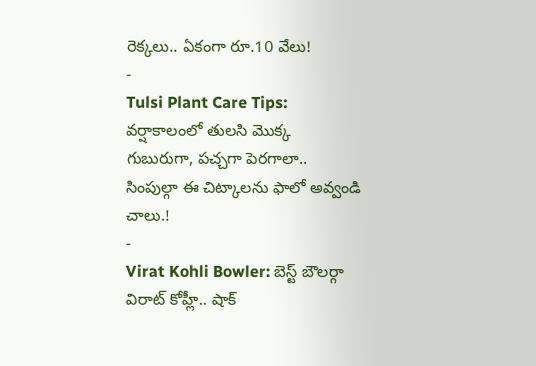రెక్కలు.. ఏకంగా రూ.10 వేలు!
-
Tulsi Plant Care Tips: వర్షాకాలంలో తులసి మొక్క గుబురుగా, పచ్చగా పెరగాలా.. సింపుల్గా ఈ చిట్కాలను ఫాలో అవ్వండి చాలు.!
-
Virat Kohli Bowler: బెస్ట్ బౌలర్గా విరాట్ కోహ్లీ.. షాక్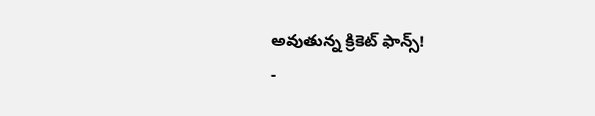అవుతున్న క్రికెట్ ఫాన్స్!
-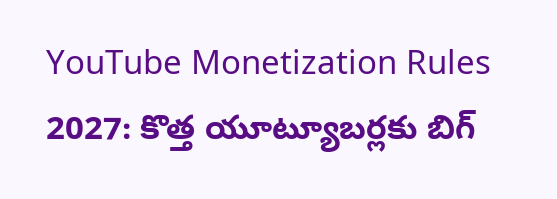YouTube Monetization Rules 2027: కొత్త యూట్యూబర్లకు బిగ్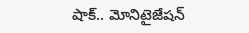షాక్.. మోనిటైజేషన్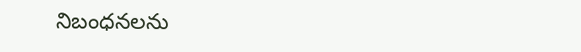నిబంధనలను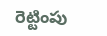రెట్టింపు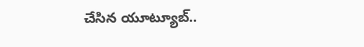చేసిన యూట్యూబ్..